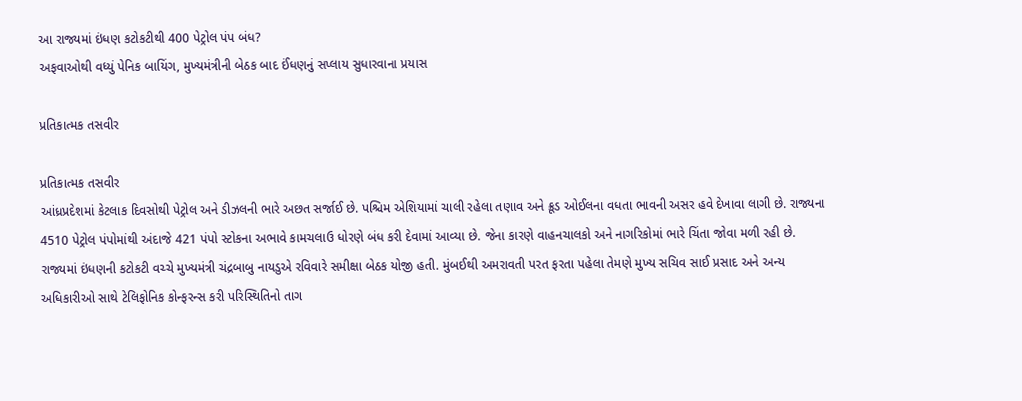આ રાજ્યમાં ઇંધણ કટોકટીથી 400 પેટ્રોલ પંપ બંધ?
અફવાઓથી વધ્યું પેનિક બાયિંગ, મુખ્યમંત્રીની બેઠક બાદ ઈંધણનું સપ્લાય સુધારવાના પ્રયાસ

પ્રતિકાત્મક તસવીર

પ્રતિકાત્મક તસવીર
આંધ્રપ્રદેશમાં કેટલાક દિવસોથી પેટ્રોલ અને ડીઝલની ભારે અછત સર્જાઈ છે. પશ્ચિમ એશિયામાં ચાલી રહેલા તણાવ અને ક્રૂડ ઓઈલના વધતા ભાવની અસર હવે દેખાવા લાગી છે. રાજ્યના 4510 પેટ્રોલ પંપોમાંથી અંદાજે 421 પંપો સ્ટોકના અભાવે કામચલાઉ ધોરણે બંધ કરી દેવામાં આવ્યા છે. જેના કારણે વાહનચાલકો અને નાગરિકોમાં ભારે ચિંતા જોવા મળી રહી છે.
રાજ્યમાં ઇંધણની કટોકટી વચ્ચે મુખ્યમંત્રી ચંદ્રબાબુ નાયડુએ રવિવારે સમીક્ષા બેઠક યોજી હતી. મુંબઈથી અમરાવતી પરત ફરતા પહેલા તેમણે મુખ્ય સચિવ સાઈ પ્રસાદ અને અન્ય અધિકારીઓ સાથે ટેલિફોનિક કોન્ફરન્સ કરી પરિસ્થિતિનો તાગ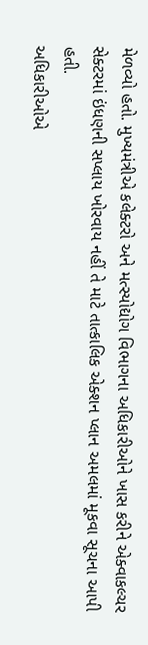મેળવ્યો હતો. મુખ્યમંત્રીએ કલેક્ટરો અને મત્સ્યોદ્યોગ વિભાગના અધિકારીઓને ખાસ કરીને એક્વાકલ્ચર સેક્ટરમાં ઇંધણની સપ્લાય ખોરવાય નહીં તે માટે તાત્કાલિક એક્શન પ્લાન અમલમાં મૂકવા સૂચના આપી હતી.
અધિકારીઓએ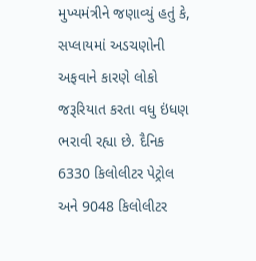મુખ્યમંત્રીને જણાવ્યું હતું કે, સપ્લાયમાં અડચણોની અફવાને કારણે લોકો જરૂરિયાત કરતા વધુ ઇંધણ ભરાવી રહ્યા છે. દૈનિક 6330 કિલોલીટર પેટ્રોલ અને 9048 કિલોલીટર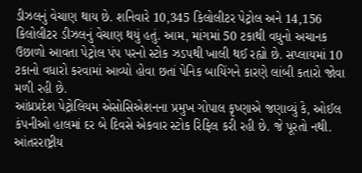ડીઝલનું વેચાણ થાય છે. શનિવારે 10,345 કિલોલીટર પેટ્રોલ અને 14,156 કિલોલીટર ડીઝલનું વેચાણ થયું હતું. આમ, માંગમાં 50 ટકાથી વધુનો અચાનક ઉછાળો આવતા પેટ્રોલ પંપ પરનો સ્ટોક ઝડપથી ખાલી થઈ રહ્યો છે. સપ્લાયમાં 10 ટકાનો વધારો કરવામાં આવ્યો હોવા છતાં પેનિક બાયિંગને કારણે લાંબી કતારો જોવા મળી રહી છે.
આંધ્રપ્રદેશ પેટ્રોલિયમ એસોસિએશનના પ્રમુખ ગોપાલ કૃષ્ણાએ જણાવ્યું કે, ઓઈલ કંપનીઓ હાલમાં દર બે દિવસે એકવાર સ્ટોક રિફિલ કરી રહી છે. જે પૂરતો નથી. આંતરરાષ્ટ્રીય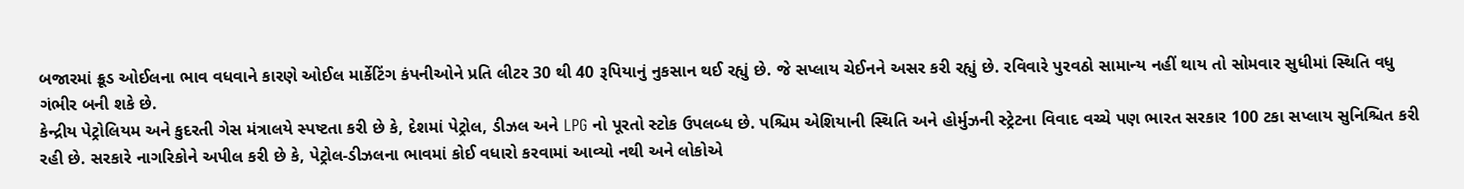બજારમાં ક્રૂડ ઓઈલના ભાવ વધવાને કારણે ઓઈલ માર્કેટિંગ કંપનીઓને પ્રતિ લીટર 30 થી 40 રૂપિયાનું નુકસાન થઈ રહ્યું છે. જે સપ્લાય ચેઈનને અસર કરી રહ્યું છે. રવિવારે પુરવઠો સામાન્ય નહીં થાય તો સોમવાર સુધીમાં સ્થિતિ વધુ ગંભીર બની શકે છે.
કેન્દ્રીય પેટ્રોલિયમ અને કુદરતી ગેસ મંત્રાલયે સ્પષ્ટતા કરી છે કે, દેશમાં પેટ્રોલ, ડીઝલ અને LPG નો પૂરતો સ્ટોક ઉપલબ્ધ છે. પશ્ચિમ એશિયાની સ્થિતિ અને હોર્મુઝની સ્ટ્રેટના વિવાદ વચ્ચે પણ ભારત સરકાર 100 ટકા સપ્લાય સુનિશ્ચિત કરી રહી છે. સરકારે નાગરિકોને અપીલ કરી છે કે, પેટ્રોલ-ડીઝલના ભાવમાં કોઈ વધારો કરવામાં આવ્યો નથી અને લોકોએ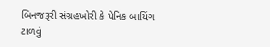બિનજરૂરી સંગ્રહખોરી કે પેનિક બાયિંગ ટાળવું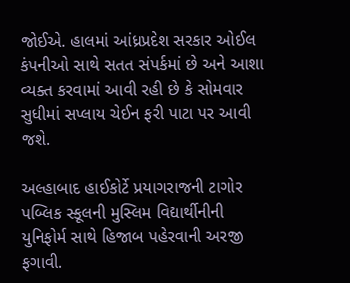જોઈએ. હાલમાં આંધ્રપ્રદેશ સરકાર ઓઈલ કંપનીઓ સાથે સતત સંપર્કમાં છે અને આશા વ્યક્ત કરવામાં આવી રહી છે કે સોમવાર સુધીમાં સપ્લાય ચેઈન ફરી પાટા પર આવી જશે.

અલ્હાબાદ હાઈકોર્ટે પ્રયાગરાજની ટાગોર પબ્લિક સ્કૂલની મુસ્લિમ વિદ્યાર્થીનીની યુનિફોર્મ સાથે હિજાબ પહેરવાની અરજી ફગાવી.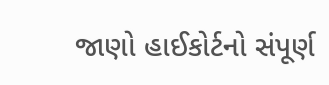જાણો હાઈકોર્ટનો સંપૂર્ણ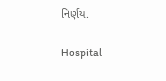નિર્ણય.

Hospital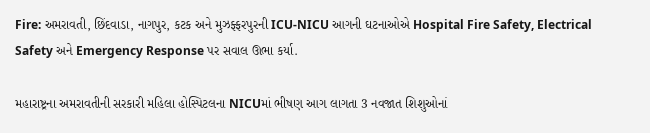Fire: અમરાવતી, છિંદવાડા, નાગપુર, કટક અને મુઝફ્ફરપુરની ICU-NICU આગની ઘટનાઓએ Hospital Fire Safety, Electrical Safety અને Emergency Response પર સવાલ ઊભા કર્યા.

મહારાષ્ટ્રના અમરાવતીની સરકારી મહિલા હોસ્પિટલના NICUમાં ભીષણ આગ લાગતા 3 નવજાત શિશુઓનાં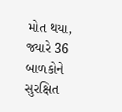મોત થયા, જ્યારે 36 બાળકોને સુરક્ષિત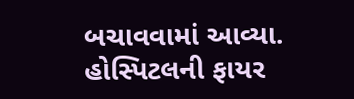બચાવવામાં આવ્યા. હોસ્પિટલની ફાયર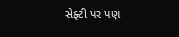સેફ્ટી પર પણ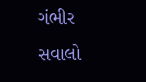ગંભીર સવાલો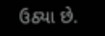ઉઠ્યા છે.